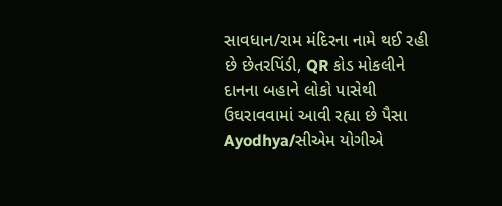સાવધાન/રામ મંદિરના નામે થઈ રહી છે છેતરપિંડી, QR કોડ મોકલીને દાનના બહાને લોકો પાસેથી ઉઘરાવવામાં આવી રહ્યા છે પૈસા
Ayodhya/સીએમ યોગીએ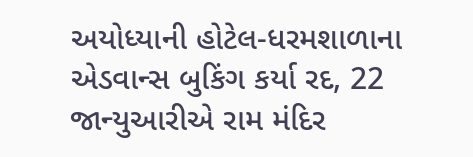અયોધ્યાની હોટેલ-ધરમશાળાના એડવાન્સ બુકિંગ કર્યા રદ, 22 જાન્યુઆરીએ રામ મંદિર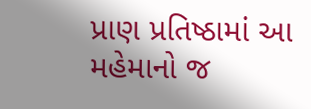પ્રાણ પ્રતિષ્ઠામાં આ મહેમાનો જ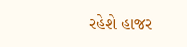રહેશે હાજર